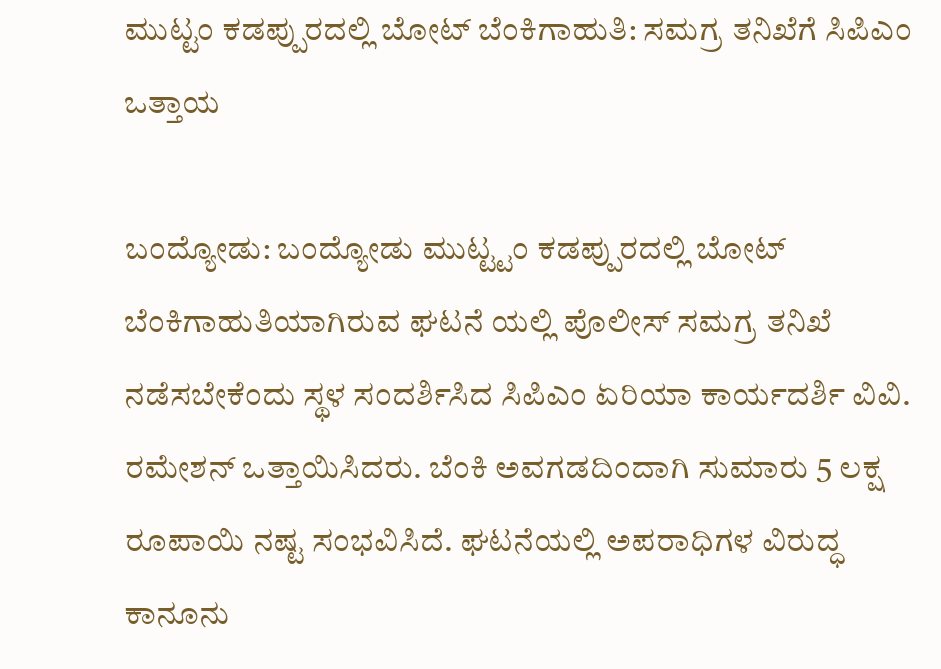ಮುಟ್ಟಂ ಕಡಪ್ಪುರದಲ್ಲಿ ಬೋಟ್ ಬೆಂಕಿಗಾಹುತಿ: ಸಮಗ್ರ ತನಿಖೆಗೆ ಸಿಪಿಎಂ ಒತ್ತಾಯ

ಬಂದ್ಯೋಡು: ಬಂದ್ಯೋಡು ಮುಟ್ಟ್ಟಂ ಕಡಪ್ಪುರದಲ್ಲಿ ಬೋಟ್ ಬೆಂಕಿಗಾಹುತಿಯಾಗಿರುವ ಘಟನೆ ಯಲ್ಲಿ ಪೊಲೀಸ್ ಸಮಗ್ರ ತನಿಖೆ ನಡೆಸಬೇಕೆಂದು ಸ್ಥಳ ಸಂದರ್ಶಿಸಿದ ಸಿಪಿಎಂ ಏರಿಯಾ ಕಾರ್ಯದರ್ಶಿ ವಿವಿ. ರಮೇಶನ್ ಒತ್ತಾಯಿಸಿದರು. ಬೆಂಕಿ ಅವಗಡದಿಂದಾಗಿ ಸುಮಾರು 5 ಲಕ್ಷ ರೂಪಾಯಿ ನಷ್ಟ ಸಂಭವಿಸಿದೆ. ಘಟನೆಯಲ್ಲಿ ಅಪರಾಧಿಗಳ ವಿರುದ್ಧ ಕಾನೂನು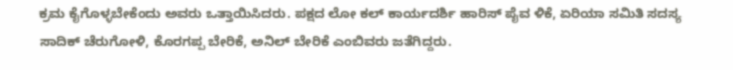ಕ್ರಮ ಕೈಗೊಳ್ಳಬೇಕೆಂದು ಅವರು ಒತ್ತಾಯಿಸಿದರು. ಪಕ್ಷದ ಲೋ ಕಲ್ ಕಾರ್ಯದರ್ಶಿ ಹಾರಿಸ್ ಪೈವ ಳಿಕೆ, ಏರಿಯಾ ಸಮಿತಿ ಸದಸ್ಯ ಸಾದಿಕ್ ಚೆರುಗೋಳಿ, ಕೊರಗಪ್ಪ ಬೇರಿಕೆ, ಅನಿಲ್ ಬೇರಿಕೆ ಎಂಬಿವರು ಜತೆಗಿದ್ದರು.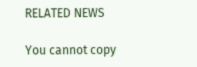RELATED NEWS

You cannot copy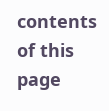contents of this page